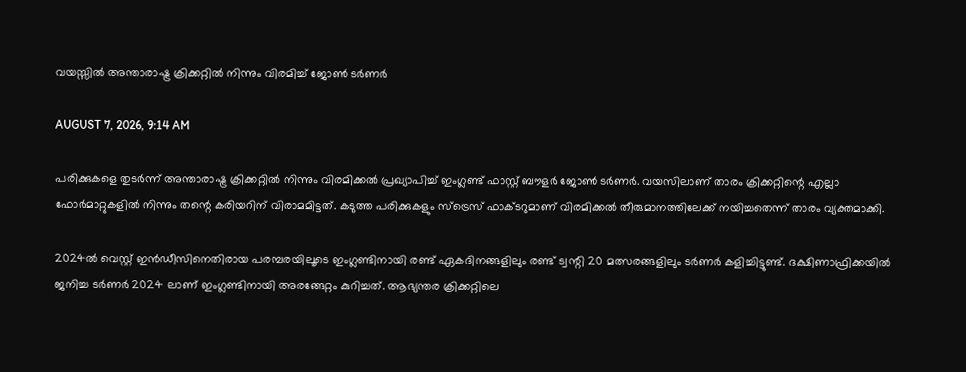വയസ്സിൽ അന്താരാഷ്ട്ര ക്രിക്കറ്റിൽ നിന്നും വിരമിച്ച് ജോൺ ടർണർ

AUGUST 7, 2026, 9:14 AM

പരിക്കുകളെ തുടർന്ന് അന്താരാഷ്ട്ര ക്രിക്കറ്റിൽ നിന്നും വിരമിക്കൽ പ്രഖ്യാപിച്ച് ഇംഗ്ലണ്ട് ഫാസ്റ്റ് ബൗളർ ജോൺ ടർണർ. വയസിലാണ് താരം ക്രിക്കറ്റിന്റെ എല്ലാ ഫോർമാറ്റുകളിൽ നിന്നും തന്റെ കരിയറിന് വിരാമമിട്ടത്. കടുത്ത പരിക്കുകളും സ്‌ട്രെസ് ഫാക്ടറുമാണ് വിരമിക്കൽ തീരുമാനത്തിലേക്ക് നയിച്ചതെന്ന് താരം വ്യക്തമാക്കി.

2024ൽ വെസ്റ്റ് ഇൻഡീസിനെതിരായ പരമ്പരയിലൂടെ ഇംഗ്ലണ്ടിനായി രണ്ട് ഏകദിനങ്ങളിലും രണ്ട് ട്വന്റി 20 മത്സരങ്ങളിലും ടർണർ കളിച്ചിട്ടുണ്ട്. ദക്ഷിണാഫ്രിക്കയിൽ ജനിച്ച ടർണർ 2024 ലാണ് ഇംഗ്ലണ്ടിനായി അരങ്ങേറ്റം കുറിച്ചത്. ആഭ്യന്തര ക്രിക്കറ്റിലെ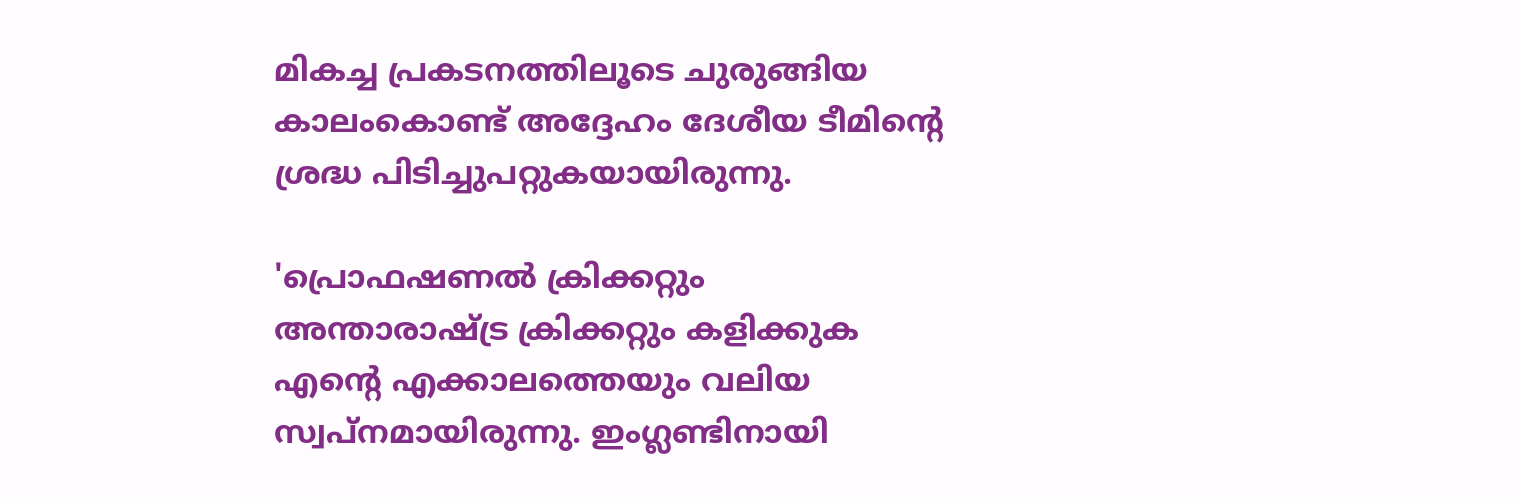മികച്ച പ്രകടനത്തിലൂടെ ചുരുങ്ങിയ കാലംകൊണ്ട് അദ്ദേഹം ദേശീയ ടീമിന്റെ ശ്രദ്ധ പിടിച്ചുപറ്റുകയായിരുന്നു.

'പ്രൊഫഷണൽ ക്രിക്കറ്റും അന്താരാഷ്ട്ര ക്രിക്കറ്റും കളിക്കുക എന്റെ എക്കാലത്തെയും വലിയ സ്വപ്നമായിരുന്നു. ഇംഗ്ലണ്ടിനായി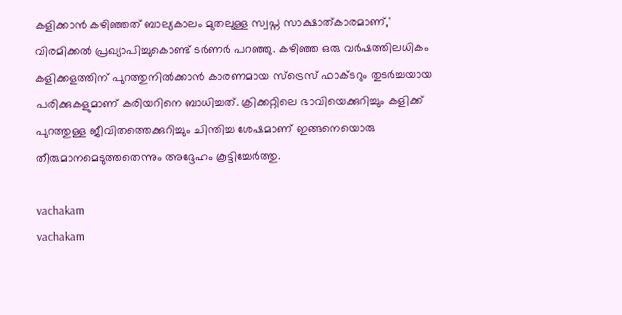കളിക്കാൻ കഴിഞ്ഞത് ബാല്യകാലം മുതലുള്ള സ്വപ്ന സാക്ഷാത്കാരമാണ്,' വിരമിക്കൽ പ്രഖ്യാപിച്ചുകൊണ്ട് ടർണർ പറഞ്ഞു. കഴിഞ്ഞ ഒരു വർഷത്തിലധികം കളിക്കളത്തിന് പുറത്തുനിൽക്കാൻ കാരണമായ സ്‌ട്രെസ് ഫാക്ടറും തുടർച്ചയായ പരിക്കുകളുമാണ് കരിയറിനെ ബാധിച്ചത്. ക്രിക്കറ്റിലെ ഭാവിയെക്കുറിച്ചും കളിക്ക് പുറത്തുള്ള ജീവിതത്തെക്കുറിച്ചും ചിന്തിച്ച ശേഷമാണ് ഇങ്ങനെയൊരു തീരുമാനമെടുത്തതെന്നും അദ്ദേഹം കൂട്ടിച്ചേർത്തു.

vachakam
vachakam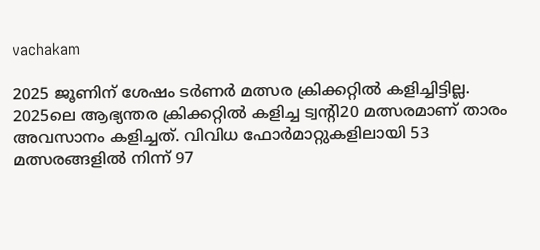vachakam

2025 ജൂണിന് ശേഷം ടർണർ മത്സര ക്രിക്കറ്റിൽ കളിച്ചിട്ടില്ല. 2025ലെ ആഭ്യന്തര ക്രിക്കറ്റിൽ കളിച്ച ട്വന്റി20 മത്സരമാണ് താരം അവസാനം കളിച്ചത്. വിവിധ ഫോർമാറ്റുകളിലായി 53 മത്സരങ്ങളിൽ നിന്ന് 97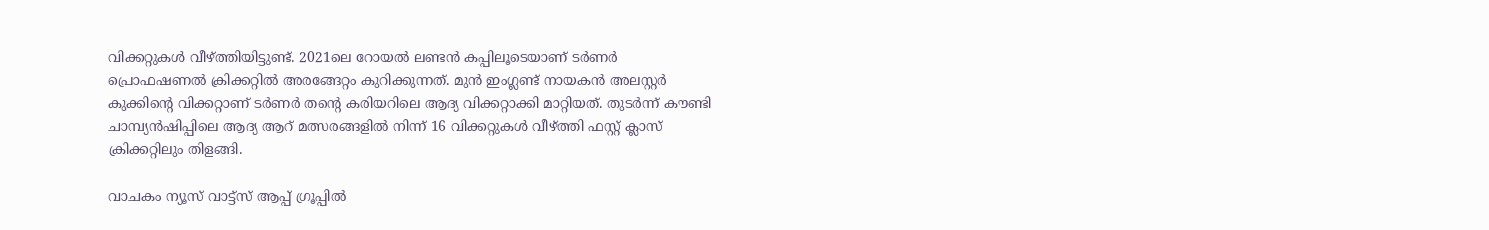വിക്കറ്റുകൾ വീഴ്ത്തിയിട്ടുണ്ട്. 2021ലെ റോയൽ ലണ്ടൻ കപ്പിലൂടെയാണ് ടർണർ പ്രൊഫഷണൽ ക്രിക്കറ്റിൽ അരങ്ങേറ്റം കുറിക്കുന്നത്. മുൻ ഇംഗ്ലണ്ട് നായകൻ അലസ്റ്റർ കുക്കിന്റെ വിക്കറ്റാണ് ടർണർ തന്റെ കരിയറിലെ ആദ്യ വിക്കറ്റാക്കി മാറ്റിയത്. തുടർന്ന് കൗണ്ടി ചാമ്പ്യൻഷിപ്പിലെ ആദ്യ ആറ് മത്സരങ്ങളിൽ നിന്ന് 16 വിക്കറ്റുകൾ വീഴ്ത്തി ഫസ്റ്റ് ക്ലാസ് ക്രിക്കറ്റിലും തിളങ്ങി.

വാചകം ന്യൂസ് വാട്ട്സ് ആപ്പ് ഗ്രൂപ്പിൽ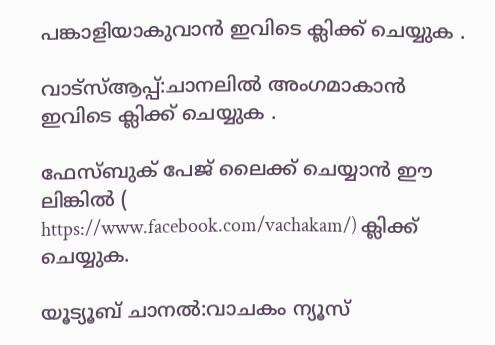പങ്കാളിയാകുവാൻ ഇവിടെ ക്ലിക്ക് ചെയ്യുക .

വാട്സ്ആപ്പ്:ചാനലിൽ അംഗമാകാൻ ഇവിടെ ക്ലിക്ക് ചെയ്യുക .

ഫേസ്ബുക് പേജ് ലൈക്ക് ചെയ്യാൻ ഈ ലിങ്കിൽ (
https://www.facebook.com/vachakam/) ക്ലിക്ക് ചെയ്യുക.

യൂട്യൂബ് ചാനൽ:വാചകം ന്യൂസ്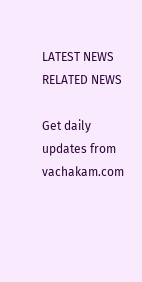LATEST NEWS
RELATED NEWS

Get daily updates from vachakam.com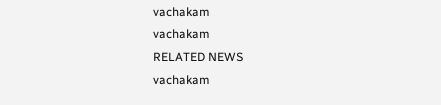vachakam
vachakam
RELATED NEWS
vachakam